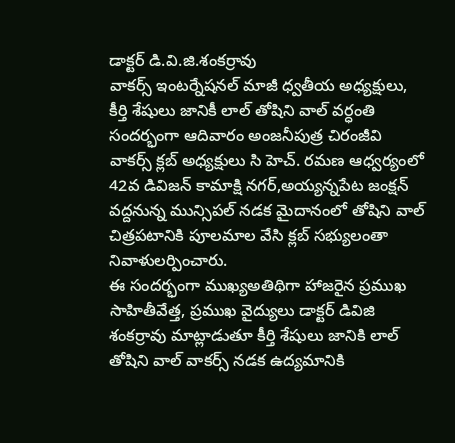డాక్టర్ డి.వి.జి.శంకర్రావు
వాకర్స్ ఇంటర్నేషనల్ మాజీ ధ్వతీయ అధ్యక్షులు, కీర్తి శేషులు జానికీ లాల్ తోషిని వాల్ వర్ధంతి సందర్భంగా ఆదివారం అంజనీపుత్ర చిరంజీవి వాకర్స్ క్లబ్ అధ్యక్షులు సి హెచ్. రమణ ఆధ్వర్యంలో 42వ డివిజన్ కామాక్షి నగర్,అయ్యన్నపేట జంక్షన్ వద్దనున్న మున్సిపల్ నడక మైదానంలో తోషిని వాల్ చిత్రపటానికి పూలమాల వేసి క్లబ్ సభ్యులంతా నివాళులర్పించారు.
ఈ సందర్భంగా ముఖ్యఅతిథిగా హాజరైన ప్రముఖ సాహితీవేత్త, ప్రముఖ వైద్యులు డాక్టర్ డివిజి శంకర్రావు మాట్లాడుతూ కీర్తి శేషులు జానికి లాల్ తోషిని వాల్ వాకర్స్ నడక ఉద్యమానికి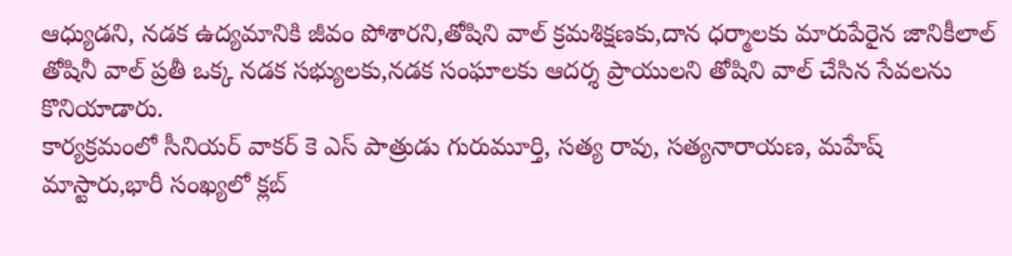ఆధ్యుడని, నడక ఉద్యమానికి జీవం పోశారని,తోషిని వాల్ క్రమశిక్షణకు,దాన ధర్మాలకు మారుపేరైన జానికీలాల్ తోషినీ వాల్ ప్రతీ ఒక్క నడక సభ్యులకు,నడక సంఘాలకు ఆదర్శ ప్రాయులని తోషిని వాల్ చేసిన సేవలను కొనియాడారు.
కార్యక్రమంలో సీనియర్ వాకర్ కె ఎస్ పాత్రుడు గురుమూర్తి, సత్య రావు, సత్యనారాయణ, మహేష్ మాస్టారు,భారీ సంఖ్యలో క్లబ్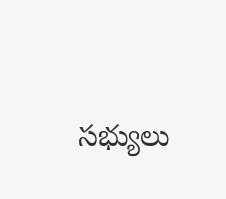సభ్యులు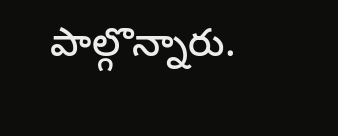పాల్గొన్నారు.